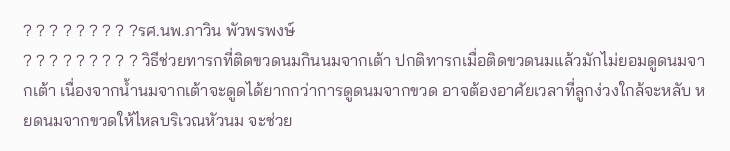? ? ? ? ? ? ? ? ?รศ.นพ.ภาวิน พัวพรพงษ์
? ? ? ? ? ? ? ? ? วิธีช่วยทารกที่ติดขวดนมกินนมจากเต้า ปกติทารกเมื่อติดขวดนมแล้วมักไม่ยอมดูดนมจากเต้า เนื่องจากน้ำนมจากเต้าจะดูดได้ยากกว่าการดูดนมจากขวด อาจต้องอาศัยเวลาที่ลูกง่วงใกล้จะหลับ หยดนมจากขวดให้ไหลบริเวณหัวนม จะช่วย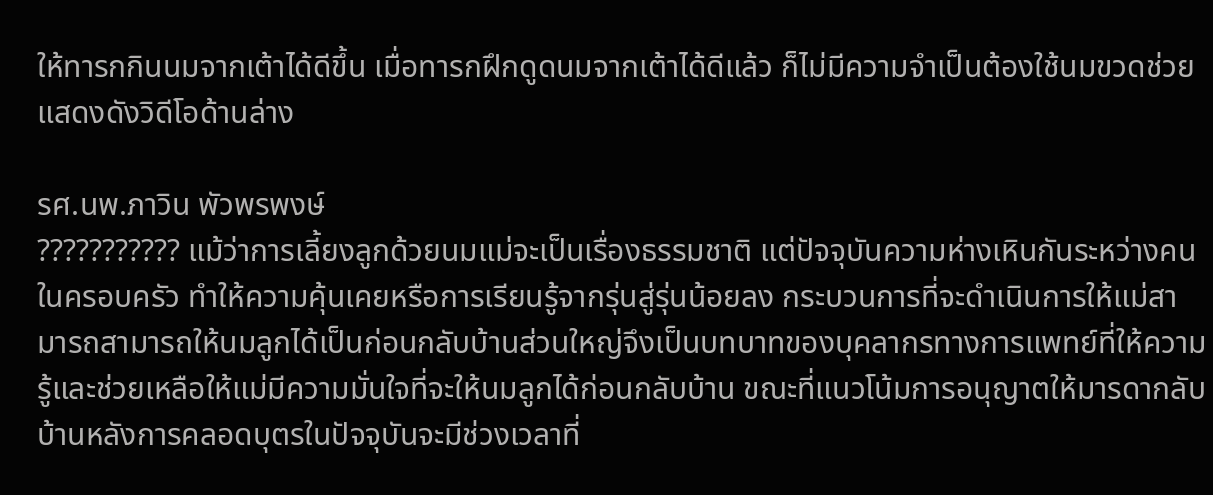ให้ทารกกินนมจากเต้าได้ดีขึ้น เมื่อทารกฝึกดูดนมจากเต้าได้ดีแล้ว ก็ไม่มีความจำเป็นต้องใช้นมขวดช่วย แสดงดังวิดีโอด้านล่าง

รศ.นพ.ภาวิน พัวพรพงษ์
??????????? แม้ว่าการเลี้ยงลูกด้วยนมแม่จะเป็นเรื่องธรรมชาติ แต่ปัจจุบันความห่างเหินกันระหว่างคนในครอบครัว ทำให้ความคุ้นเคยหรือการเรียนรู้จากรุ่นสู่รุ่นน้อยลง กระบวนการที่จะดำเนินการให้แม่สามารถสามารถให้นมลูกได้เป็นก่อนกลับบ้านส่วนใหญ่จึงเป็นบทบาทของบุคลากรทางการแพทย์ที่ให้ความรู้และช่วยเหลือให้แม่มีความมั่นใจที่จะให้นมลูกได้ก่อนกลับบ้าน ขณะที่แนวโน้มการอนุญาตให้มารดากลับบ้านหลังการคลอดบุตรในปัจจุบันจะมีช่วงเวลาที่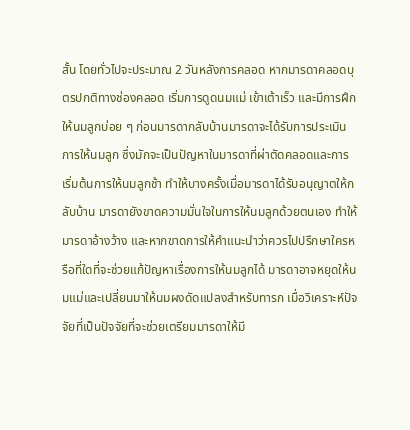สั้น โดยทั่วไปจะประมาณ 2 วันหลังการคลอด หากมารดาคลอดบุตรปกติทางช่องคลอด เริ่มการดูดนมแม่ เข้าเต้าเร็ว และมีการฝึกให้นมลูกบ่อย ๆ ก่อนมารดากลับบ้านมารดาจะได้รับการประเมินการให้นมลูก ซึ่งมักจะเป็นปัญหาในมารดาที่ผ่าตัดคลอดและการเริ่มต้นการให้นมลูกช้า ทำให้บางครั้งเมื่อมารดาได้รับอนุญาตให้กลับบ้าน มารดายังขาดความมั่นใจในการให้นมลูกด้วยตนเอง ทำให้มารดาอ้างว้าง และหากขาดการให้คำแนะนำว่าควรไปปรึกษาใครหรือที่ใดที่จะช่วยแก้ปัญหาเรื่องการให้นมลูกได้ มารดาอาจหยุดให้นมแม่และเปลี่ยนมาให้นมผงดัดแปลงสำหรับทารก เมื่อวิเคราะห์ปัจจัยที่เป็นปัจจัยที่จะช่วยเตรียมมารดาให้มี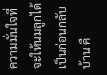ความมั่นใจที่จะให้นมลูกได้เป็นก่อนกลับบ้าน คื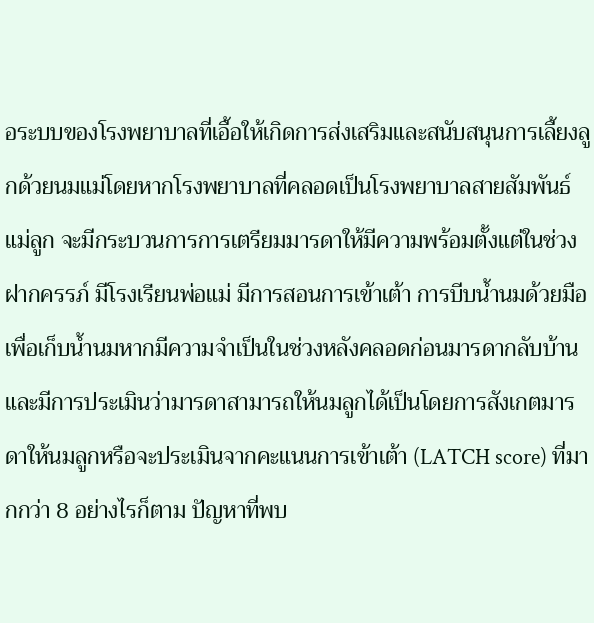อระบบของโรงพยาบาลที่เอื้อให้เกิดการส่งเสริมและสนับสนุนการเลี้ยงลูกด้วยนมแม่โดยหากโรงพยาบาลที่คลอดเป็นโรงพยาบาลสายสัมพันธ์แม่ลูก จะมีกระบวนการการเตรียมมารดาให้มีความพร้อมตั้งแต่ในช่วงฝากครรภ์ มีโรงเรียนพ่อแม่ มีการสอนการเข้าเต้า การบีบน้ำนมด้วยมือเพื่อเก็บน้ำนมหากมีความจำเป็นในช่วงหลังคลอดก่อนมารดากลับบ้าน และมีการประเมินว่ามารดาสามารถให้นมลูกได้เป็นโดยการสังเกตมารดาให้นมลูกหรือจะประเมินจากคะแนนการเข้าเต้า (LATCH score) ที่มากกว่า 8 อย่างไรก็ตาม ปัญหาที่พบ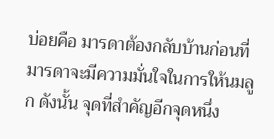บ่อยคือ มารดาต้องกลับบ้านก่อนที่มารดาจะมีความมั่นใจในการให้นมลูก ดังนั้น จุดที่สำคัญอีกจุดหนึ่ง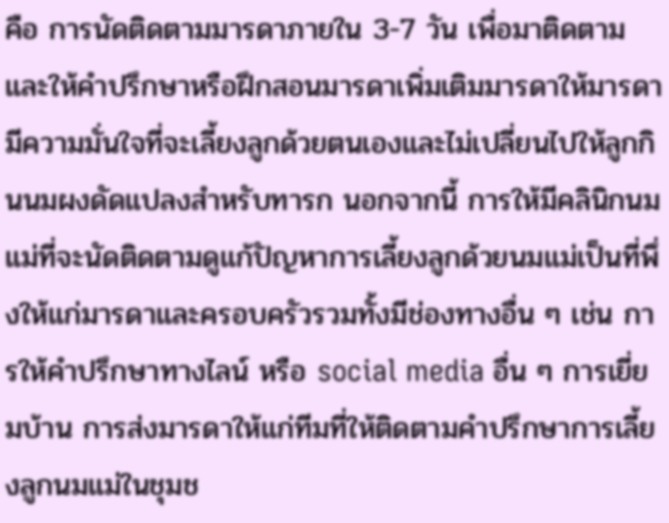คือ การนัดติดตามมารดาภายใน 3-7 วัน เพื่อมาติดตามและให้คำปรึกษาหรือฝึกสอนมารดาเพิ่มเติมมารดาให้มารดามีความมั่นใจที่จะเลี้ยงลูกด้วยตนเองและไม่เปลี่ยนไปให้ลูกกินนมผงดัดแปลงสำหรับทารก นอกจากนี้ การให้มีคลินิกนมแม่ที่จะนัดติดตามดูแก้ปัญหาการเลี้ยงลูกด้วยนมแม่เป็นที่พึ่งให้แก่มารดาและครอบครัวรวมทั้งมีช่องทางอื่น ๆ เช่น การให้คำปรึกษาทางไลน์ หรือ social media อื่น ๆ การเยี่ยมบ้าน การส่งมารดาให้แก่ทีมที่ให้ติดตามคำปรึกษาการเลี้ยงลูกนมแม่ในชุมช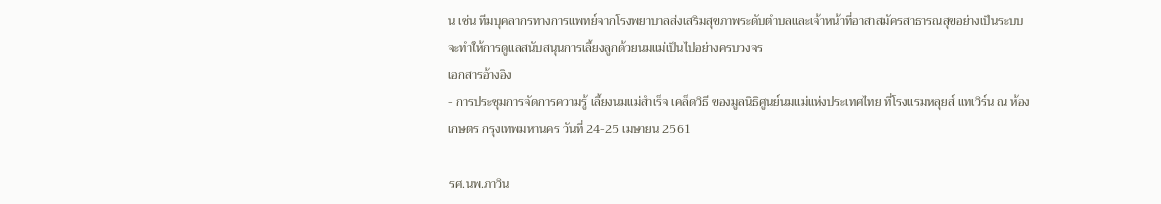น เช่น ทีมบุคลากรทางการแพทย์จากโรงพยาบาลส่งเสริมสุขภาพระดับตำบลและเจ้าหน้าที่อาสาสมัครสาธารณสุขอย่างเป็นระบบ จะทำให้การดูแลสนับสนุนการเลี้ยงลูกด้วยนมแม่เป็นไปอย่างครบวงจร
เอกสารอ้างอิง
- การประชุมการจัดการความรู้ เลี้ยงนมแม่สำเร็จ เคล็ดวิธี ของมูลนิธิศูนย์นมแม่แห่งประเทศไทย ที่โรงแรมหลุยส์ แทเวิร์น ณ ห้องเกษตร กรุงเทพมหานคร วันที่ 24-25 เมษายน 2561

รศ.นพ.ภาวิน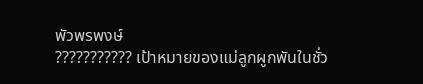พัวพรพงษ์
??????????? เป้าหมายของแม่ลูกผูกพันในชั่ว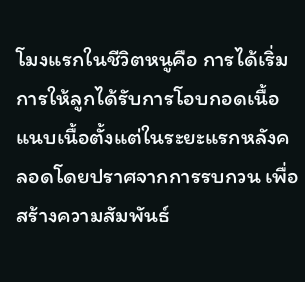โมงแรกในชีวิตหนูคือ การได้เริ่มการให้ลูกได้รับการโอบกอดเนื้อแนบเนื้อตั้งแต่ในระยะแรกหลังคลอดโดยปราศจากการรบกวน เพื่อสร้างความสัมพันธ์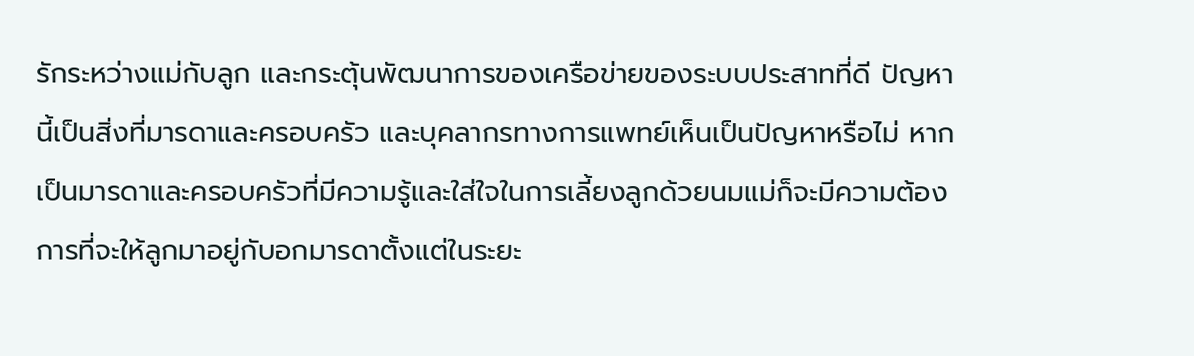รักระหว่างแม่กับลูก และกระตุ้นพัฒนาการของเครือข่ายของระบบประสาทที่ดี ปัญหานี้เป็นสิ่งที่มารดาและครอบครัว และบุคลากรทางการแพทย์เห็นเป็นปัญหาหรือไม่ หากเป็นมารดาและครอบครัวที่มีความรู้และใส่ใจในการเลี้ยงลูกด้วยนมแม่ก็จะมีความต้องการที่จะให้ลูกมาอยู่กับอกมารดาตั้งแต่ในระยะ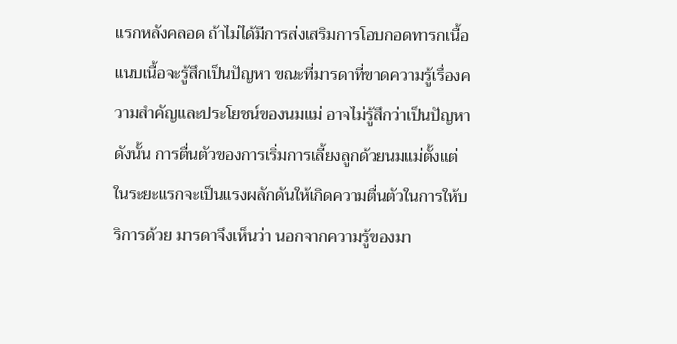แรกหลังคลอด ถ้าไม่ได้มีการส่งเสริมการโอบกอดทารกเนื้อแนบเนื้อจะรู้สึกเป็นปัญหา ขณะที่มารดาที่ขาดความรู้เรื่องความสำคัญและประโยชน์ของนมแม่ อาจไม่รู้สึกว่าเป็นปัญหา ดังนั้น การตื่นตัวของการเริ่มการเลี้ยงลูกด้วยนมแม่ตั้งแต่ในระยะแรกจะเป็นแรงผลักดันให้เกิดความตื่นตัวในการให้บริการด้วย มารดาจึงเห็นว่า นอกจากความรู้ของมา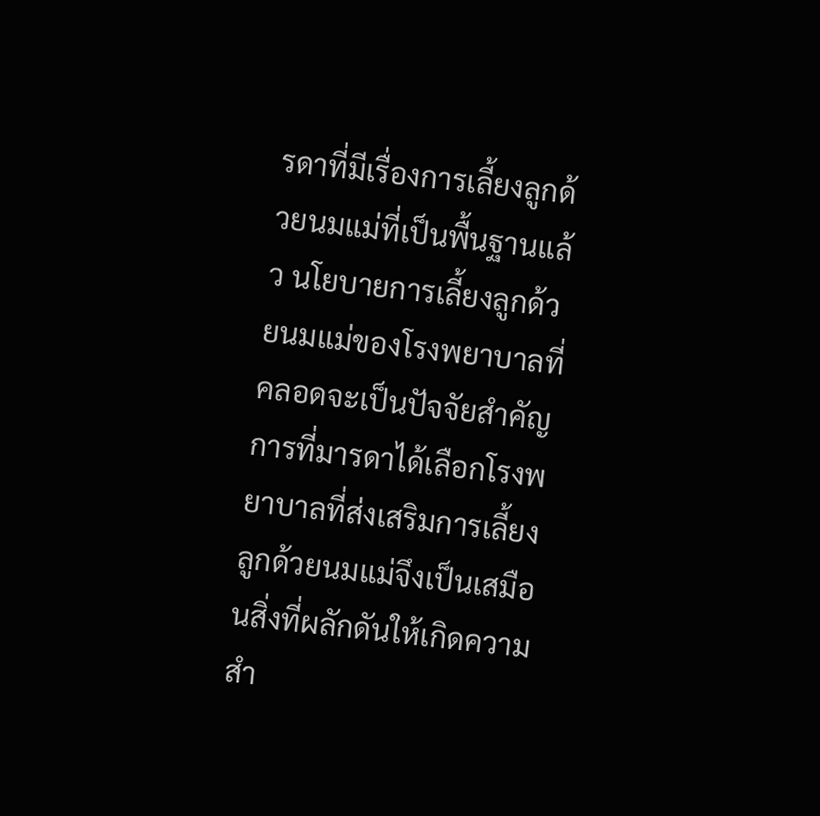รดาที่มีเรื่องการเลี้ยงลูกด้วยนมแม่ที่เป็นพื้นฐานแล้ว นโยบายการเลี้ยงลูกด้วยนมแม่ของโรงพยาบาลที่คลอดจะเป็นปัจจัยสำคัญ การที่มารดาได้เลือกโรงพยาบาลที่ส่งเสริมการเลี้ยงลูกด้วยนมแม่จึงเป็นเสมือนสิ่งที่ผลักดันให้เกิดความสำ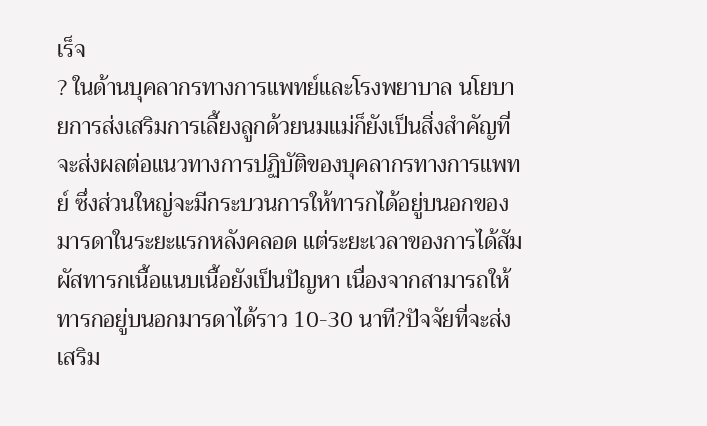เร็จ
? ในด้านบุคลากรทางการแพทย์และโรงพยาบาล นโยบายการส่งเสริมการเลี้ยงลูกด้วยนมแม่ก็ยังเป็นสิ่งสำคัญที่จะส่งผลต่อแนวทางการปฏิบัติของบุคลากรทางการแพทย์ ซึ่งส่วนใหญ่จะมีกระบวนการให้ทารกได้อยู่บนอกของมารดาในระยะแรกหลังคลอด แต่ระยะเวลาของการได้สัมผัสทารกเนื้อแนบเนื้อยังเป็นปัญหา เนื่องจากสามารถให้ทารกอยู่บนอกมารดาได้ราว 10-30 นาที?ปัจจัยที่จะส่งเสริม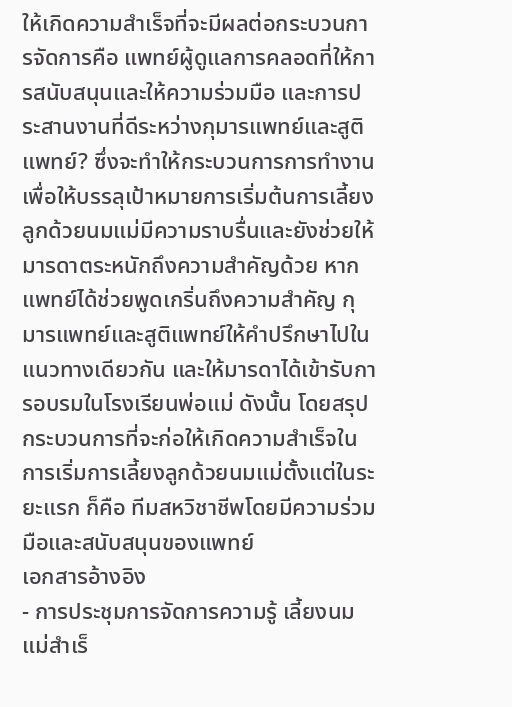ให้เกิดความสำเร็จที่จะมีผลต่อกระบวนการจัดการคือ แพทย์ผู้ดูแลการคลอดที่ให้การสนับสนุนและให้ความร่วมมือ และการประสานงานที่ดีระหว่างกุมารแพทย์และสูติแพทย์? ซึ่งจะทำให้กระบวนการการทำงานเพื่อให้บรรลุเป้าหมายการเริ่มต้นการเลี้ยงลูกด้วยนมแม่มีความราบรื่นและยังช่วยให้มารดาตระหนักถึงความสำคัญด้วย หากแพทย์ได้ช่วยพูดเกริ่นถึงความสำคัญ กุมารแพทย์และสูติแพทย์ให้คำปรึกษาไปในแนวทางเดียวกัน และให้มารดาได้เข้ารับการอบรมในโรงเรียนพ่อแม่ ดังนั้น โดยสรุปกระบวนการที่จะก่อให้เกิดความสำเร็จในการเริ่มการเลี้ยงลูกด้วยนมแม่ตั้งแต่ในระยะแรก ก็คือ ทีมสหวิชาชีพโดยมีความร่วมมือและสนับสนุนของแพทย์
เอกสารอ้างอิง
- การประชุมการจัดการความรู้ เลี้ยงนมแม่สำเร็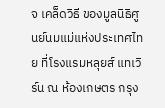จ เคล็ดวิธี ของมูลนิธิศูนย์นมแม่แห่งประเทศไทย ที่โรงแรมหลุยส์ แทเวิร์น ณ ห้องเกษตร กรุง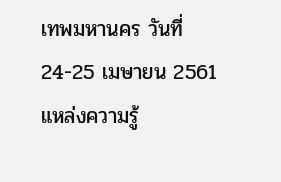เทพมหานคร วันที่ 24-25 เมษายน 2561
แหล่งความรู้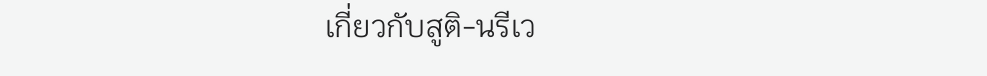เกี่ยวกับสูติ-นรีเว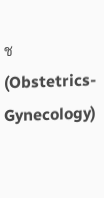ช (Obstetrics-Gynecology)